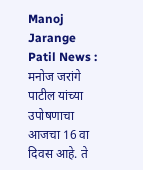Manoj Jarange Patil News : मनोज जरांगे पाटील यांच्या उपोषणाचा आजचा 16 वा दिवस आहे. ते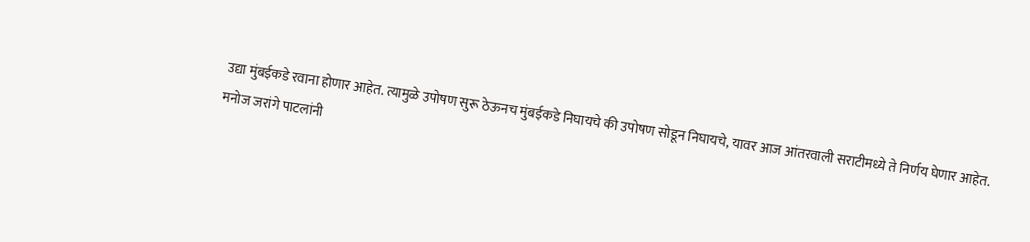उद्या मुंबईकडे रवाना होणार आहेत. त्यामुळे उपोषण सुरू ठेऊनच मुंबईकडे निघायचे की उपोषण सोडून निघायचे, यावर आज आंतरवाली सराटीमध्ये ते निर्णय घेणार आहेत.
मनोज जरांगे पाटलांनी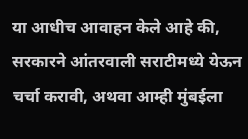या आधीच आवाहन केले आहे की, सरकारने आंतरवाली सराटीमध्ये येऊन चर्चा करावी, अथवा आम्ही मुंबईला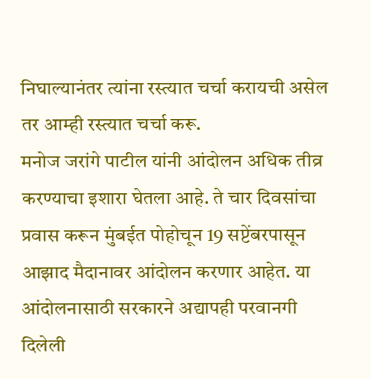निघाल्यानंतर त्यांना रस्त्यात चर्चा करायची असेल तर आम्ही रस्त्यात चर्चा करू.
मनोज जरांगे पाटील यांनी आंदोलन अधिक तीव्र करण्याचा इशारा घेतला आहे. ते चार दिवसांचा प्रवास करून मुंबईत पोहोचून 19 सप्टेंबरपासून आझाद मैदानावर आंदोलन करणार आहेत. या आंदोलनासाठी सरकारने अद्यापही परवानगी दिलेली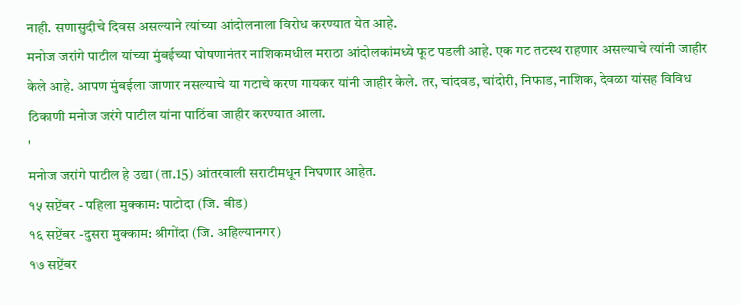नाही. सणासुदीचे दिवस असल्याने त्यांच्या आंदोलनाला विरोध करण्यात येत आहे.
मनोज जरांगे पाटील यांच्या मुंबईच्या घोषणानंतर नाशिकमधील मराठा आंदोलकांमध्ये फूट पडली आहे. एक गट तटस्थ राहणार असल्याचे त्यांनी जाहीर केले आहे. आपण मुंबईला जाणार नसल्याचे या गटाचे करण गायकर यांनी जाहीर केले. तर, चांदवड, चांदोरी, निफाड, नाशिक, देवळा यांसह विविध ठिकाणी मनोज जरंगे पाटील यांना पाठिंबा जाहीर करण्यात आला.
'
मनोज जरांगे पाटील हे उद्या (ता.15) आंतरवाली सराटीमधून निघणार आहेत.
१५ सप्टेंबर - पहिला मुक्काम: पाटोदा (जि. बीड)
१६ सप्टेंबर -दुसरा मुक्काम: श्रीगोंदा (जि. अहिल्यानगर)
१७ सप्टेंबर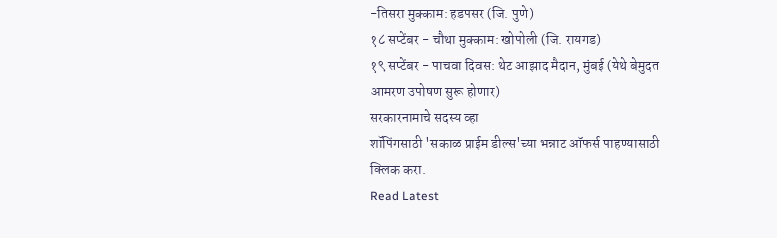-तिसरा मुक्काम: हडपसर (जि. पुणे)
१८ सप्टेंबर - चौथा मुक्काम: खोपोली (जि. रायगड)
१९ सप्टेंबर - पाचवा दिवस: थेट आझाद मैदान, मुंबई (येथे बेमुदत आमरण उपोषण सुरू होणार)
सरकारनामाचे सदस्य व्हा
शॉपिंगसाठी 'सकाळ प्राईम डील्स'च्या भन्नाट ऑफर्स पाहण्यासाठी क्लिक करा.
Read Latest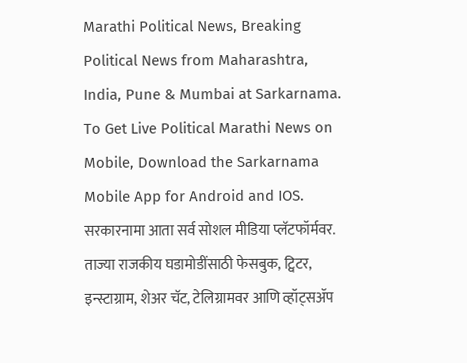Marathi Political News, Breaking Political News from Maharashtra, India, Pune & Mumbai at Sarkarnama. To Get Live Political Marathi News on Mobile, Download the Sarkarnama Mobile App for Android and IOS. सरकारनामा आता सर्व सोशल मीडिया प्लॅटफॉर्मवर. ताज्या राजकीय घडामोडींसाठी फेसबुक, ट्विटर, इन्स्टाग्राम, शेअर चॅट, टेलिग्रामवर आणि व्हॉट्सॲप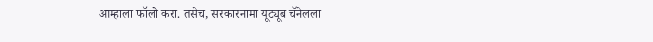आम्हाला फॉलो करा. तसेच, सरकारनामा यूट्यूब चॅनेलला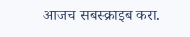आजच सबस्क्राइब करा.